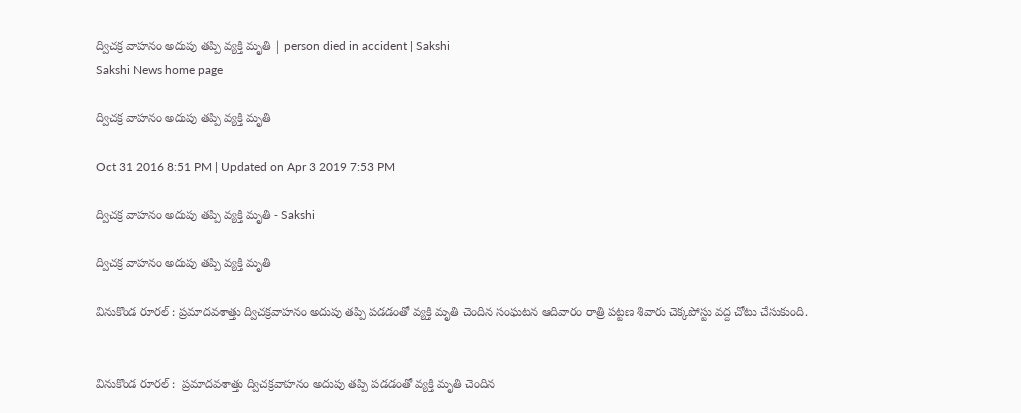ద్విచక్ర వాహనం అదుపు తప్పి వ్యక్తి మృతి | person died in accident | Sakshi
Sakshi News home page

ద్విచక్ర వాహనం అదుపు తప్పి వ్యక్తి మృతి

Oct 31 2016 8:51 PM | Updated on Apr 3 2019 7:53 PM

ద్విచక్ర వాహనం అదుపు తప్పి వ్యక్తి మృతి - Sakshi

ద్విచక్ర వాహనం అదుపు తప్పి వ్యక్తి మృతి

వినుకొండ రూరల్‌ : ప్రమాదవశాత్తు ద్విచక్రవాహనం అదుపు తప్పి పడడంతో వ్యక్తి మృతి చెందిన సంఘటన ఆదివారం రాత్రి పట్టణ శివారు చెక్కపోస్టు వద్ద చోటు చేసుకుంది.


వినుకొండ రూరల్‌ :  ప్రమాదవశాత్తు ద్విచక్రవాహనం అదుపు తప్పి పడడంతో వ్యక్తి మృతి చెందిన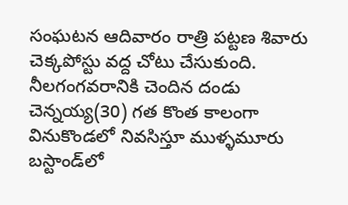సంఘటన ఆదివారం రాత్రి పట్టణ శివారు చెక్కపోస్టు వద్ద చోటు చేసుకుంది. నీలగంగవరానికి చెందిన దండు చెన్నయ్య(30) గత కొంత కాలంగా వినుకొండలో నివసిస్తూ ముళ్ళమూరు బస్టాండ్‌లో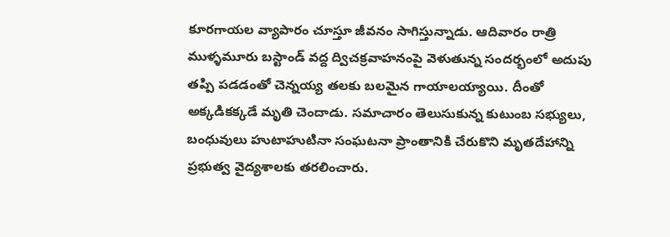కూరగాయల వ్యాపారం చూస్తూ జీవనం సాగిస్తున్నాడు. ఆదివారం రాత్రి ముళ్ళమూరు బస్టాండ్‌ వద్ద ద్విచక్రవాహనంపై వెళుతున్న సందర్భంలో అదుపు తప్పి పడడంతో చెన్నయ్య తలకు బలమైన గాయాలయ్యాయి. దీంతో అక్కడికక్కడే మృతి చెందాడు. సమాచారం తెలుసుకున్న కుటుంబ సభ్యులు, బంధువులు హుటాహుటినా సంఘటనా ప్రాంతానికి చేరుకొని మృతదేహాన్ని ప్రభుత్వ వైద్యశాలకు తరలించారు.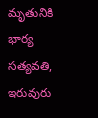మృతునికి భార్య సత్యవతి, ఇరువురు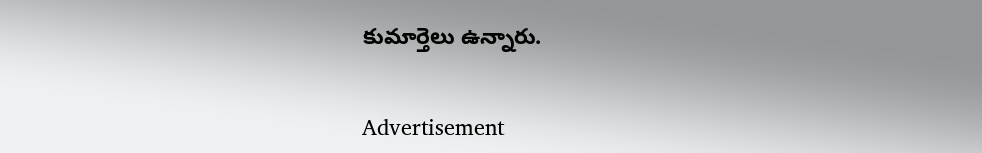కుమార్తెలు ఉన్నారు.


Advertisement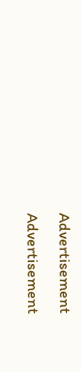Advertisement
Advertisement